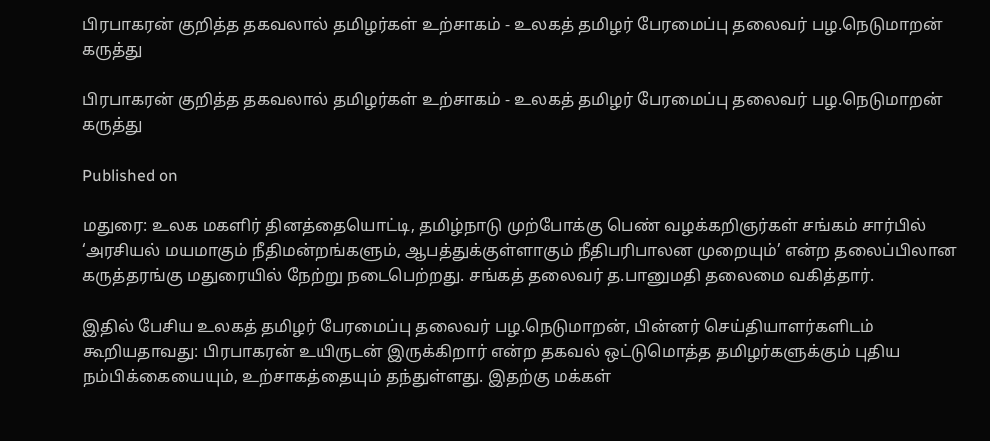பிரபாகரன் குறித்த தகவலால் தமிழர்கள் உற்சாகம் - உலகத் தமிழர் பேரமைப்பு தலைவர் பழ.நெடுமாறன் கருத்து

பிரபாகரன் குறித்த தகவலால் தமிழர்கள் உற்சாகம் - உலகத் தமிழர் பேரமைப்பு தலைவர் பழ.நெடுமாறன் கருத்து

Published on

மதுரை: உலக மகளிர் தினத்தையொட்டி, தமிழ்நாடு முற்போக்கு பெண் வழக்கறிஞர்கள் சங்கம் சார்பில் ‘அரசியல் மயமாகும் நீதிமன்றங்களும், ஆபத்துக்குள்ளாகும் நீதிபரிபாலன முறையும்’ என்ற தலைப்பிலான கருத்தரங்கு மதுரையில் நேற்று நடைபெற்றது. சங்கத் தலைவர் த.பானுமதி தலைமை வகித்தார்.

இதில் பேசிய உலகத் தமிழர் பேரமைப்பு தலைவர் பழ.நெடுமாறன், பின்னர் செய்தியாளர்களிடம் கூறியதாவது: பிரபாகரன் உயிருடன் இருக்கிறார் என்ற தகவல் ஒட்டுமொத்த தமிழர்களுக்கும் புதிய நம்பிக்கையையும், உற்சாகத்தையும் தந்துள்ளது. இதற்கு மக்கள்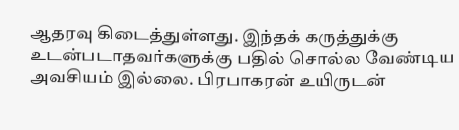ஆதரவு கிடைத்துள்ளது. இந்தக் கருத்துக்கு உடன்படாதவர்களுக்கு பதில் சொல்ல வேண்டிய அவசியம் இல்லை. பிரபாகரன் உயிருடன்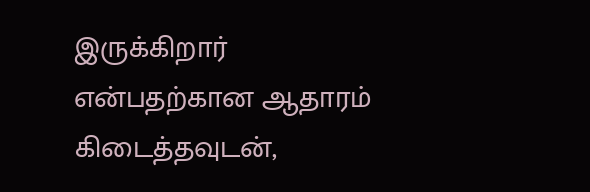இருக்கிறார் என்பதற்கான ஆதாரம் கிடைத்தவுடன்,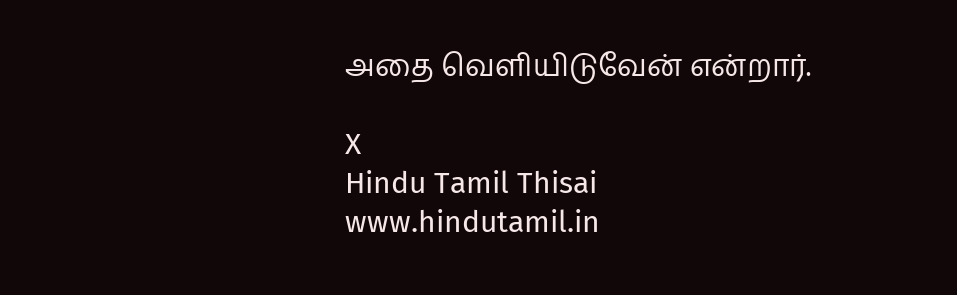அதை வெளியிடுவேன் என்றார்.

X
Hindu Tamil Thisai
www.hindutamil.in